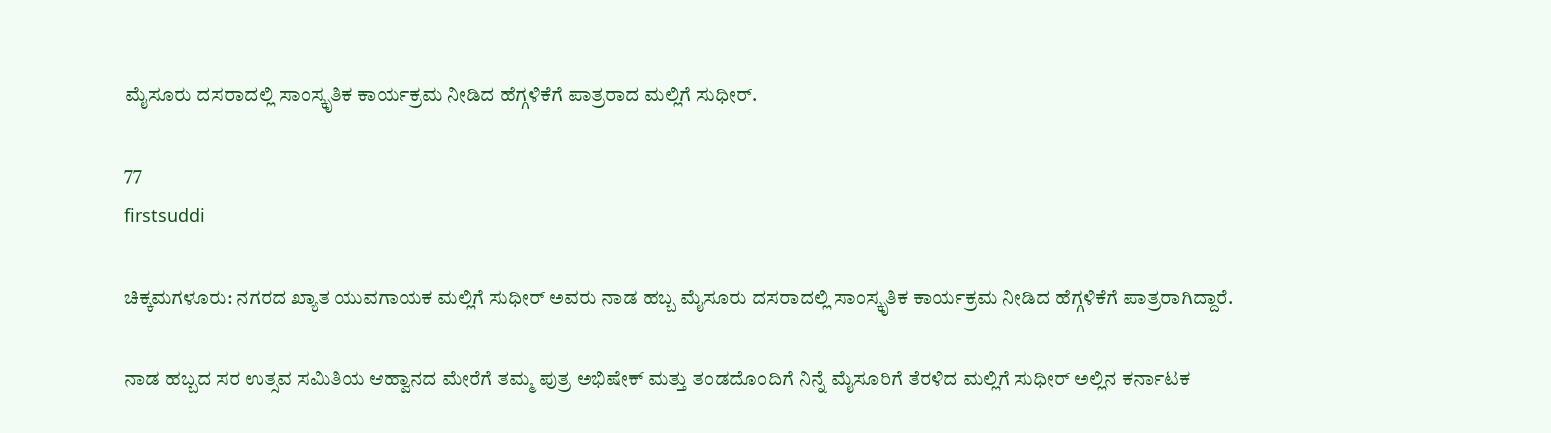ಮೈಸೂರು ದಸರಾದಲ್ಲಿ ಸಾಂಸ್ಕೃತಿಕ ಕಾರ್ಯಕ್ರಮ ನೀಡಿದ ಹೆಗ್ಗಳಿಕೆಗೆ ಪಾತ್ರರಾದ ಮಲ್ಲಿಗೆ ಸುಧೀರ್.

77
firstsuddi

ಚಿಕ್ಕಮಗಳೂರು: ನಗರದ ಖ್ಯಾತ ಯುವಗಾಯಕ ಮಲ್ಲಿಗೆ ಸುಧೀರ್ ಅವರು ನಾಡ ಹಬ್ಬ ಮೈಸೂರು ದಸರಾದಲ್ಲಿ ಸಾಂಸ್ಕೃತಿಕ ಕಾರ್ಯಕ್ರಮ ನೀಡಿದ ಹೆಗ್ಗಳಿಕೆಗೆ ಪಾತ್ರರಾಗಿದ್ದಾರೆ.

ನಾಡ ಹಬ್ಬದ ಸರ ಉತ್ಸವ ಸಮಿತಿಯ ಆಹ್ವಾನದ ಮೇರೆಗೆ ತಮ್ಮ ಪುತ್ರ ಅಭಿಷೇಕ್ ಮತ್ತು ತಂಡದೊಂದಿಗೆ ನಿನ್ನೆ ಮೈಸೂರಿಗೆ ತೆರಳಿದ ಮಲ್ಲಿಗೆ ಸುಧೀರ್ ಅಲ್ಲಿನ ಕರ್ನಾಟಕ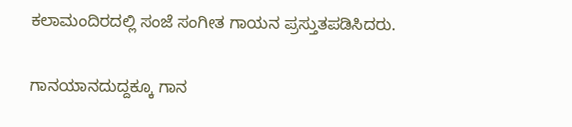ಕಲಾಮಂದಿರದಲ್ಲಿ ಸಂಜೆ ಸಂಗೀತ ಗಾಯನ ಪ್ರಸ್ತುತಪಡಿಸಿದರು.

ಗಾನಯಾನದುದ್ದಕ್ಕೂ ಗಾನ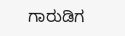ಗಾರುಡಿಗ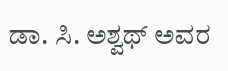ಡಾ. ಸಿ. ಅಶ್ವಥ್ ಅವರ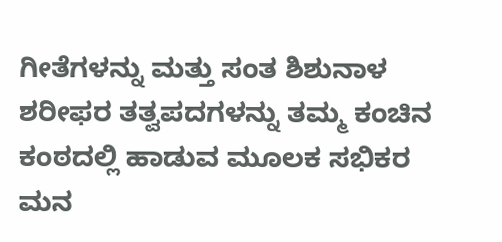ಗೀತೆಗಳನ್ನು ಮತ್ತು ಸಂತ ಶಿಶುನಾಳ ಶರೀಫರ ತತ್ವಪದಗಳನ್ನು ತಮ್ಮ ಕಂಚಿನ ಕಂಠದಲ್ಲಿ ಹಾಡುವ ಮೂಲಕ ಸಭಿಕರ ಮನ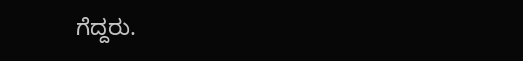ಗೆದ್ದರು.